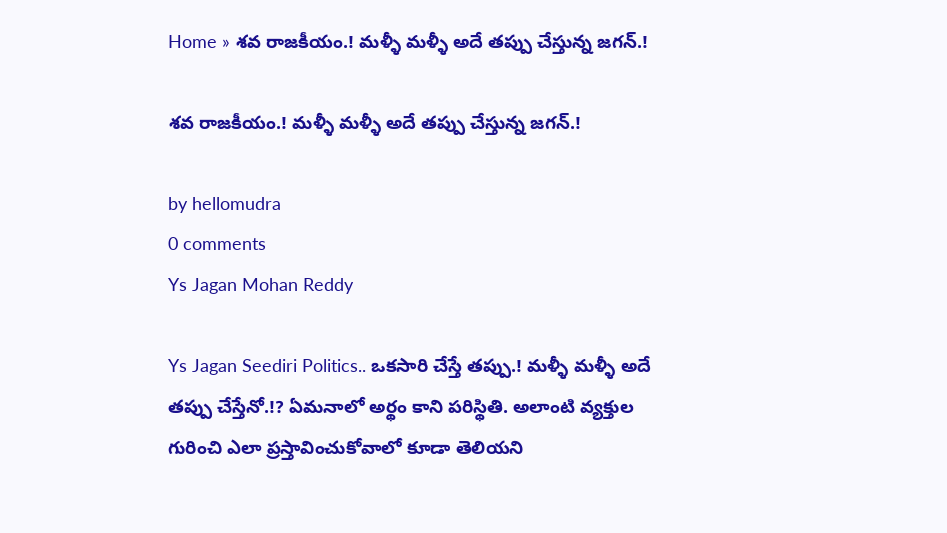Home » శవ రాజకీయం.! మళ్ళీ మళ్ళీ అదే తప్పు చేస్తున్న జగన్.!

శవ రాజకీయం.! మళ్ళీ మళ్ళీ అదే తప్పు చేస్తున్న జగన్.!

by hellomudra
0 comments
Ys Jagan Mohan Reddy

Ys Jagan Seediri Politics.. ఒకసారి చేస్తే తప్పు.! మళ్ళీ మళ్ళీ అదే తప్పు చేస్తేనో.!? ఏమనాలో అర్థం కాని పరిస్థితి. అలాంటి వ్యక్తుల గురించి ఎలా ప్రస్తావించుకోవాలో కూడా తెలియని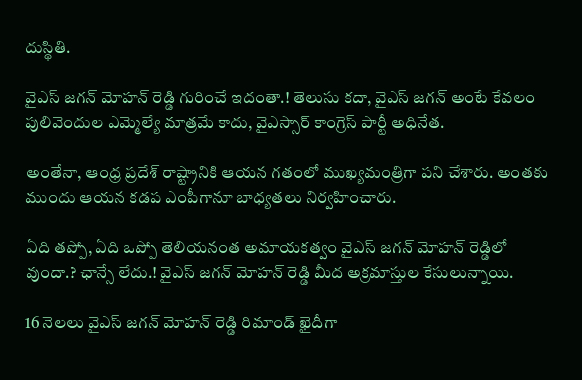దుస్థితి.

వైఎస్ జగన్ మోహన్ రెడ్డి గురించే ఇదంతా.! తెలుసు కదా, వైఎస్ జగన్ అంటే కేవలం పులివెందుల ఎమ్మెల్యే మాత్రమే కాదు, వైఎస్సార్ కాంగ్రెస్ పార్టీ అధినేత.

అంతేనా, ఆంధ్ర ప్రదేశ్ రాష్ట్రానికి ఆయన గతంలో ముఖ్యమంత్రిగా పని చేశారు. అంతకు ముందు ఆయన కడప ఎంపీగానూ బాధ్యతలు నిర్వహించారు.

ఏది తప్పో, ఏది ఒప్పో తెలియనంత అమాయకత్వం వైఎస్ జగన్ మోహన్ రెడ్డిలో వుందా.? ఛాన్సే లేదు.! వైఎస్ జగన్ మోహన్ రెడ్డి మీద అక్రమాస్తుల కేసులున్నాయి.

16 నెలలు వైఎస్ జగన్ మోహన్ రెడ్డి రిమాండ్ ఖైదీగా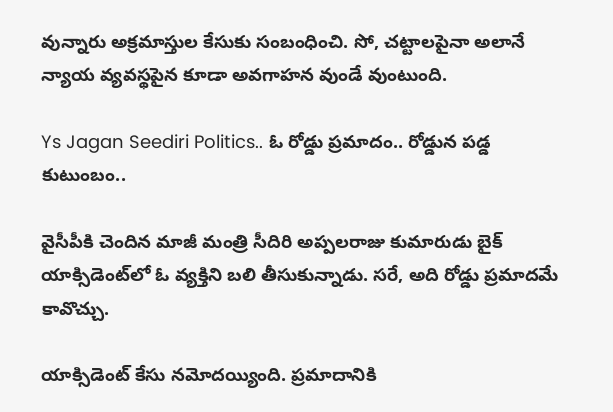వున్నారు అక్రమాస్తుల కేసుకు సంబంధించి. సో, చట్టాలపైనా అలానే న్యాయ వ్యవస్థపైన కూడా అవగాహన వుండే వుంటుంది.

Ys Jagan Seediri Politics.. ఓ రోడ్డు ప్రమాదం.. రోడ్డున పడ్డ కుటుంబం..

వైసీపీకి చెందిన మాజీ మంత్రి సీదిరి అప్పలరాజు కుమారుడు బైక్ యాక్సిడెంట్‌లో ఓ వ్యక్తిని బలి తీసుకున్నాడు. సరే, అది రోడ్డు ప్రమాదమే కావొచ్చు.

యాక్సిడెంట్ కేసు నమోదయ్యింది. ప్రమాదానికి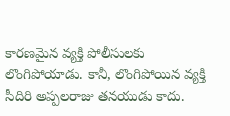కారణమైన వ్యక్తి పోలీసులకు లొంగిపోయాడు. కానీ, లొంగిపోయిన వ్యక్తి సీదిరి అప్పలరాజు తనయుడు కాదు.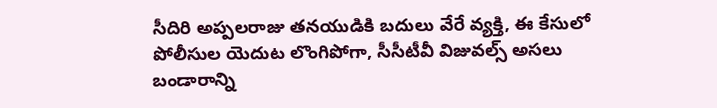సీదిరి అప్పలరాజు తనయుడికి బదులు వేరే వ్యక్తి, ఈ కేసులో పోలీసుల యెదుట లొంగిపోగా, సీసీటీవీ విజువల్స్ అసలు బండారాన్ని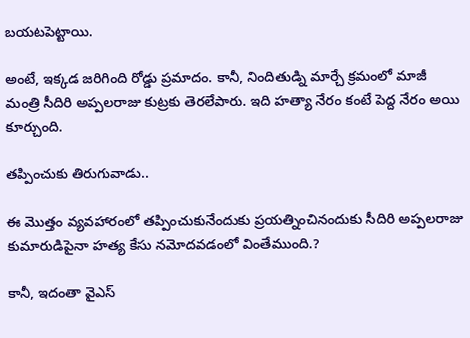బయటపెట్టాయి.

అంటే, ఇక్కడ జరిగింది రోడ్డు ప్రమాదం. కానీ, నిందితుడ్ని మార్చే క్రమంలో మాజీ మంత్రి సీదిరి అప్పలరాజు కుట్రకు తెరలేపారు. ఇది హత్యా నేరం కంటే పెద్ద నేరం అయి కూర్చుంది.

తప్పించుకు తిరుగువాడు..

ఈ మొత్తం వ్యవహారంలో తప్పించుకునేందుకు ప్రయత్నించినందుకు సీదిరి అప్పలరాజు కుమారుడిపైనా హత్య కేసు నమోదవడంలో వింతేముంది.?

కానీ, ఇదంతా వైఎస్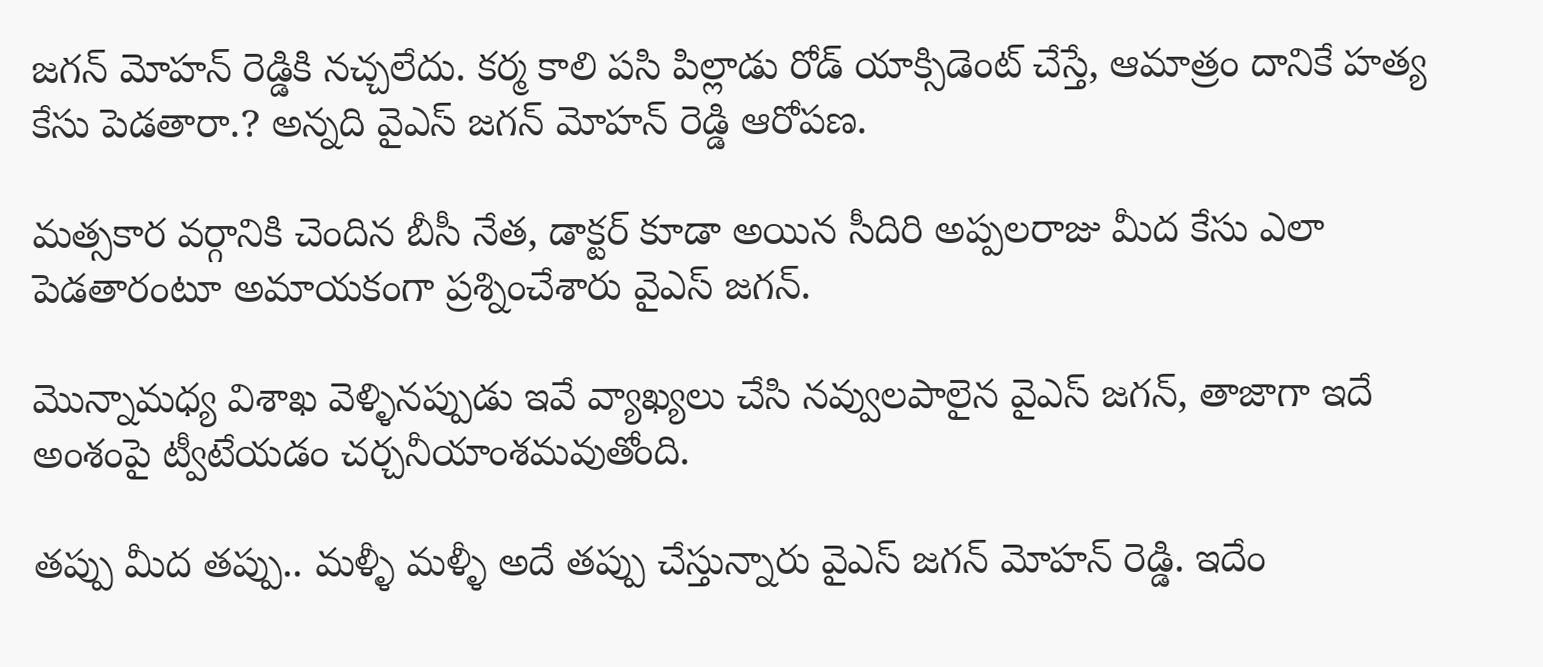జగన్ మోహన్ రెడ్డికి నచ్చలేదు. కర్మ కాలి పసి పిల్లాడు రోడ్ యాక్సిడెంట్ చేస్తే, ఆమాత్రం దానికే హత్య కేసు పెడతారా.? అన్నది వైఎస్ జగన్ మోహన్ రెడ్డి ఆరోపణ.

మత్సకార వర్గానికి చెందిన బీసీ నేత, డాక్టర్ కూడా అయిన సీదిరి అప్పలరాజు మీద కేసు ఎలా పెడతారంటూ అమాయకంగా ప్రశ్నించేశారు వైఎస్ జగన్.

మొన్నామధ్య విశాఖ వెళ్ళినప్పుడు ఇవే వ్యాఖ్యలు చేసి నవ్వులపాలైన వైఎస్ జగన్, తాజాగా ఇదే అంశంపై ట్వీటేయడం చర్చనీయాంశమవుతోంది.

తప్పు మీద తప్పు.. మళ్ళీ మళ్ళీ అదే తప్పు చేస్తున్నారు వైఎస్ జగన్ మోహన్ రెడ్డి. ఇదేం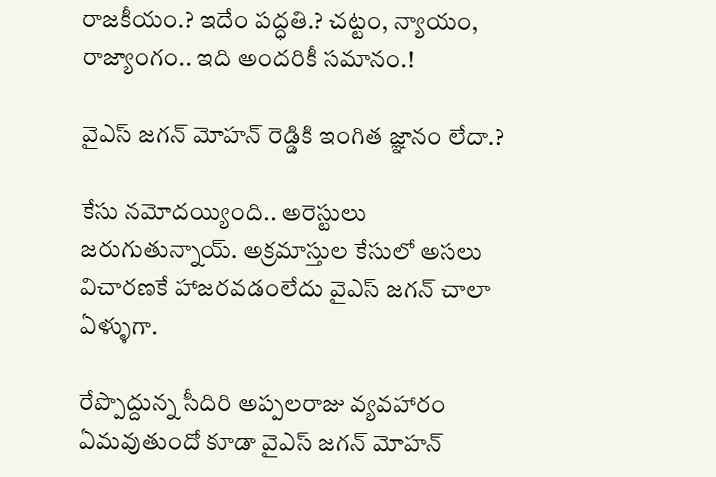రాజకీయం.? ఇదేం పద్ధతి.? చట్టం, న్యాయం, రాజ్యాంగం.. ఇది అందరికీ సమానం.!

వైఎస్ జగన్ మోహన్ రెడ్డికి ఇంగిత జ్ఞానం లేదా.?

కేసు నమోదయ్యింది.. అరెస్టులు జరుగుతున్నాయ్. అక్రమాస్తుల కేసులో అసలు విచారణకే హాజరవడంలేదు వైఎస్ జగన్ చాలా ఏళ్ళుగా.

రేప్పొద్దున్న సీదిరి అప్పలరాజు వ్యవహారం ఏమవుతుందో కూడా వైఎస్ జగన్ మోహన్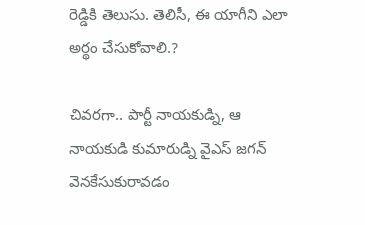రెడ్డికి తెలుసు. తెలిసీ, ఈ యాగీని ఎలా అర్థం చేసుకోవాలి.?

చివరగా.. పార్టీ నాయకుడ్ని, ఆ నాయకుడి కుమారుడ్ని వైఎస్ జగన్ వెనకేసుకురావడం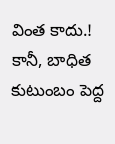వింత కాదు.! కానీ, బాధిత కుటుంబం పెద్ద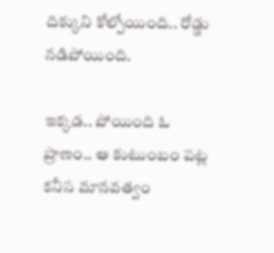దిక్కుని కోల్పోయింది.. రోడ్డు నడిపోయింది.

ఇక్కడ.. పోయింది ఓ ప్రాణం.. ఆ కుటుంబం పట్ల కనీస మానవత్వం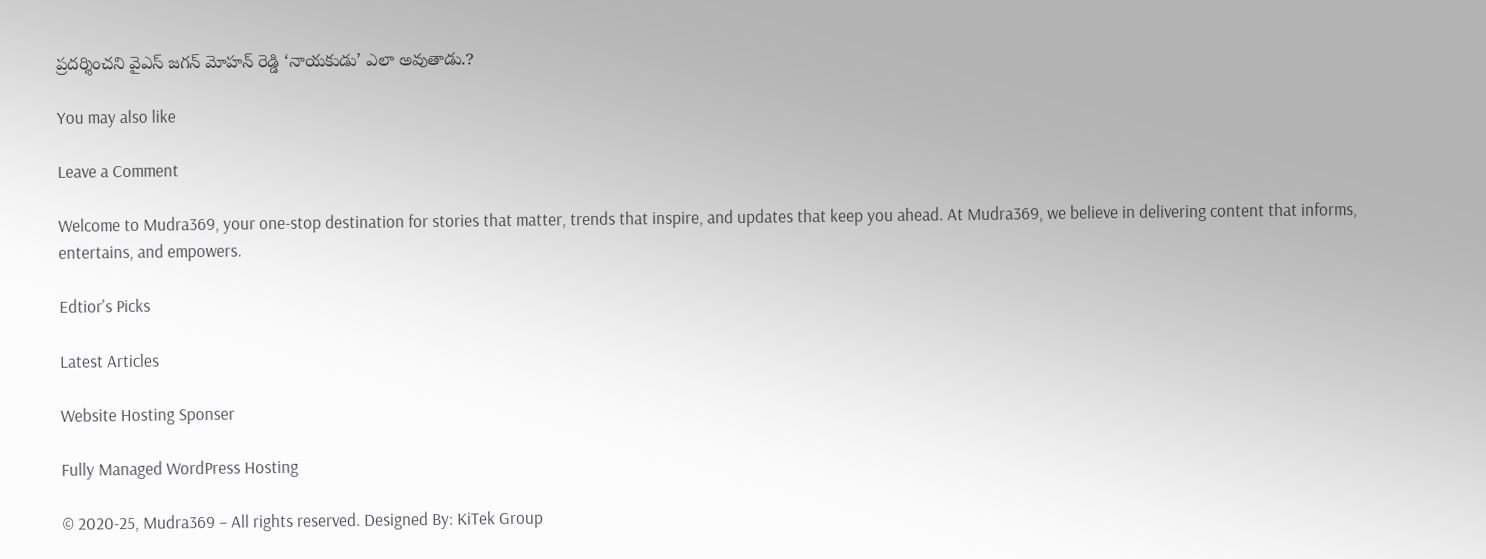ప్రదర్శించని వైఎస్ జగన్ మోహన్ రెడ్డి ‘నాయకుడు’ ఎలా అవుతాడు.?

You may also like

Leave a Comment

Welcome to Mudra369, your one-stop destination for stories that matter, trends that inspire, and updates that keep you ahead. At Mudra369, we believe in delivering content that informs, entertains, and empowers.

Edtior's Picks

Latest Articles

Website Hosting Sponser

Fully Managed WordPress Hosting

© 2020-25, Mudra369 – All rights reserved. Designed By: KiTek Group